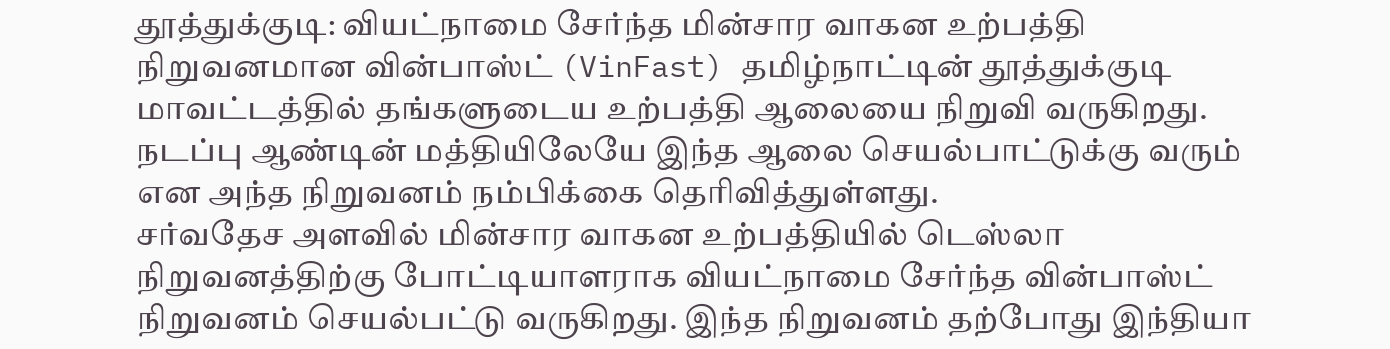தூத்துக்குடி: வியட்நாமை சேர்ந்த மின்சார வாகன உற்பத்தி நிறுவனமான வின்பாஸ்ட் (VinFast) தமிழ்நாட்டின் தூத்துக்குடி மாவட்டத்தில் தங்களுடைய உற்பத்தி ஆலையை நிறுவி வருகிறது. நடப்பு ஆண்டின் மத்தியிலேயே இந்த ஆலை செயல்பாட்டுக்கு வரும் என அந்த நிறுவனம் நம்பிக்கை தெரிவித்துள்ளது.
சர்வதேச அளவில் மின்சார வாகன உற்பத்தியில் டெஸ்லா நிறுவனத்திற்கு போட்டியாளராக வியட்நாமை சேர்ந்த வின்பாஸ்ட் நிறுவனம் செயல்பட்டு வருகிறது. இந்த நிறுவனம் தற்போது இந்தியா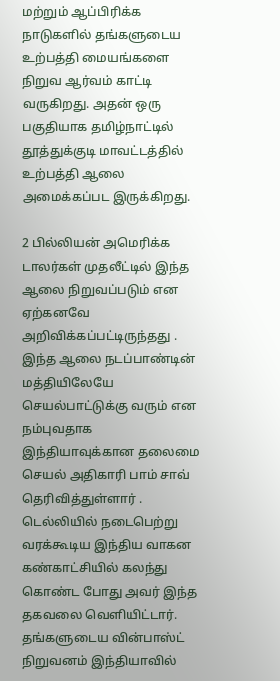மற்றும் ஆப்பிரிக்க நாடுகளில் தங்களுடைய உற்பத்தி மையங்களை நிறுவ ஆர்வம் காட்டி வருகிறது. அதன் ஒரு பகுதியாக தமிழ்நாட்டில் தூத்துக்குடி மாவட்டத்தில் உற்பத்தி ஆலை அமைக்கப்பட இருக்கிறது.

2 பில்லியன் அமெரிக்க டாலர்கள் முதலீட்டில் இந்த ஆலை நிறுவப்படும் என ஏற்கனவே அறிவிக்கப்பட்டிருந்தது . இந்த ஆலை நடப்பாண்டின் மத்தியிலேயே செயல்பாட்டுக்கு வரும் என நம்புவதாக இந்தியாவுக்கான தலைமை செயல் அதிகாரி பாம் சாவ் தெரிவித்துள்ளார் . டெல்லியில் நடைபெற்று வரக்கூடிய இந்திய வாகன கண்காட்சியில் கலந்து கொண்ட போது அவர் இந்த தகவலை வெளியிட்டார்.
தங்களுடைய வின்பாஸ்ட் நிறுவனம் இந்தியாவில்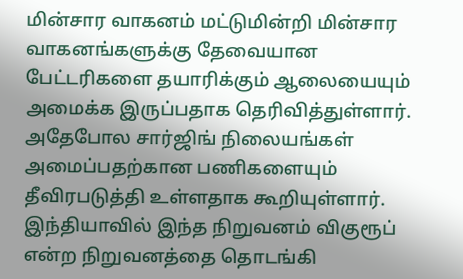மின்சார வாகனம் மட்டுமின்றி மின்சார வாகனங்களுக்கு தேவையான பேட்டரிகளை தயாரிக்கும் ஆலையையும் அமைக்க இருப்பதாக தெரிவித்துள்ளார். அதேபோல சார்ஜிங் நிலையங்கள் அமைப்பதற்கான பணிகளையும் தீவிரபடுத்தி உள்ளதாக கூறியுள்ளார். இந்தியாவில் இந்த நிறுவனம் விகுரூப் என்ற நிறுவனத்தை தொடங்கி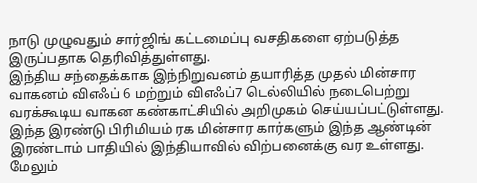நாடு முழுவதும் சார்ஜிங் கட்டமைப்பு வசதிகளை ஏற்படுத்த இருப்பதாக தெரிவித்துள்ளது.
இந்திய சந்தைக்காக இந்நிறுவனம் தயாரித்த முதல் மின்சார வாகனம் விஎஃப் 6 மற்றும் விஎஃப்7 டெல்லியில் நடைபெற்று வரக்கூடிய வாகன கண்காட்சியில் அறிமுகம் செய்யப்பட்டுள்ளது. இந்த இரண்டு பிரிமியம் ரக மின்சார கார்களும் இந்த ஆண்டின் இரண்டாம் பாதியில் இந்தியாவில் விற்பனைக்கு வர உள்ளது.
மேலும்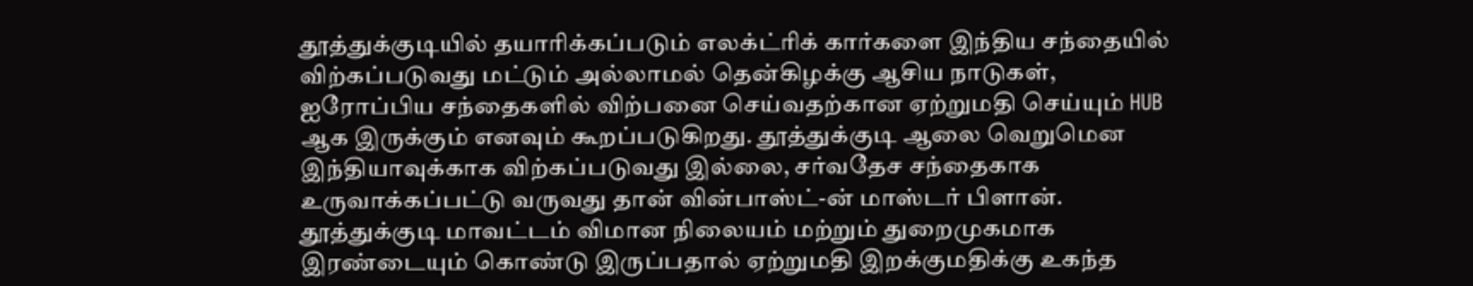தூத்துக்குடியில் தயாரிக்கப்படும் எலக்ட்ரிக் கார்களை இந்திய சந்தையில் விற்கப்படுவது மட்டும் அல்லாமல் தென்கிழக்கு ஆசிய நாடுகள், ஐரோப்பிய சந்தைகளில் விற்பனை செய்வதற்கான ஏற்றுமதி செய்யும் HUB ஆக இருக்கும் எனவும் கூறப்படுகிறது. தூத்துக்குடி ஆலை வெறுமென இந்தியாவுக்காக விற்கப்படுவது இல்லை, சர்வதேச சந்தைகாக உருவாக்கப்பட்டு வருவது தான் வின்பாஸ்ட்-ன் மாஸ்டர் பிளான்.
தூத்துக்குடி மாவட்டம் விமான நிலையம் மற்றும் துறைமுகமாக இரண்டையும் கொண்டு இருப்பதால் ஏற்றுமதி இறக்குமதிக்கு உகந்த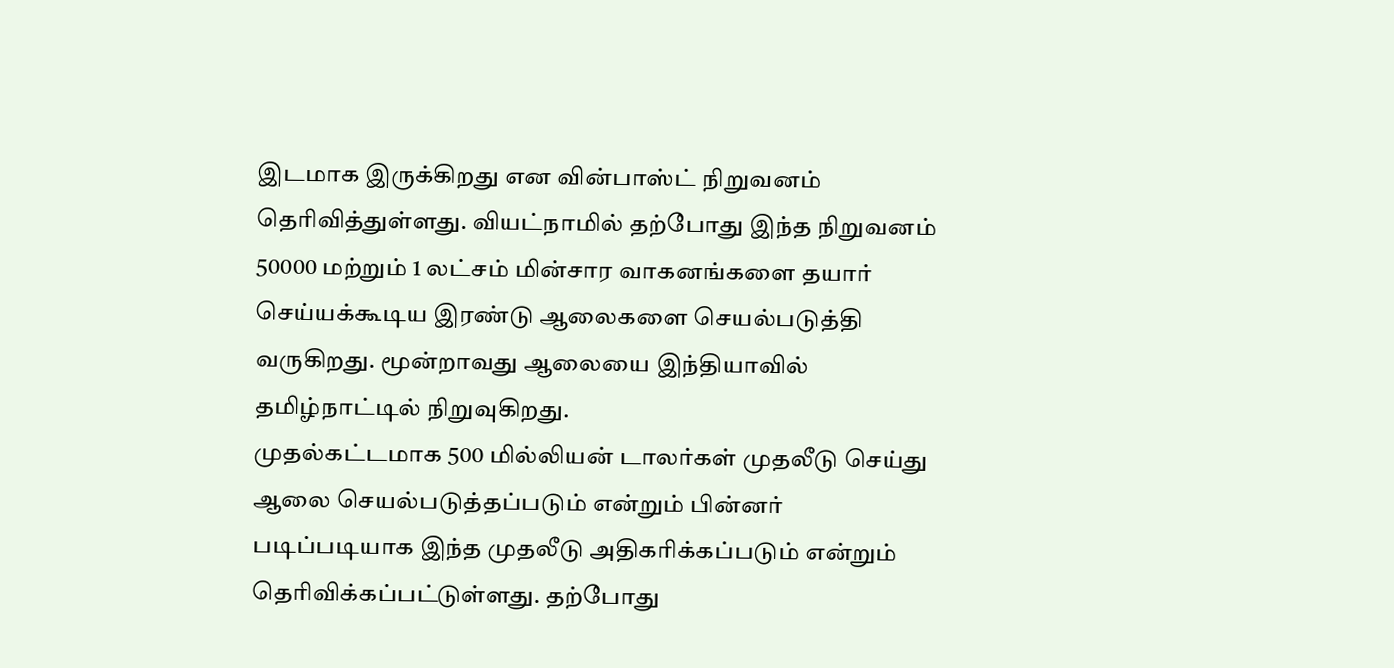இடமாக இருக்கிறது என வின்பாஸ்ட் நிறுவனம் தெரிவித்துள்ளது. வியட்நாமில் தற்போது இந்த நிறுவனம் 50000 மற்றும் 1 லட்சம் மின்சார வாகனங்களை தயார் செய்யக்கூடிய இரண்டு ஆலைகளை செயல்படுத்தி வருகிறது. மூன்றாவது ஆலையை இந்தியாவில் தமிழ்நாட்டில் நிறுவுகிறது.
முதல்கட்டமாக 500 மில்லியன் டாலர்கள் முதலீடு செய்து ஆலை செயல்படுத்தப்படும் என்றும் பின்னர் படிப்படியாக இந்த முதலீடு அதிகரிக்கப்படும் என்றும் தெரிவிக்கப்பட்டுள்ளது. தற்போது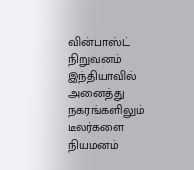வின்பாஸ்ட் நிறுவனம் இந்தியாவில் அனைத்து நகரங்களிலும் டீலர்களை நியமனம்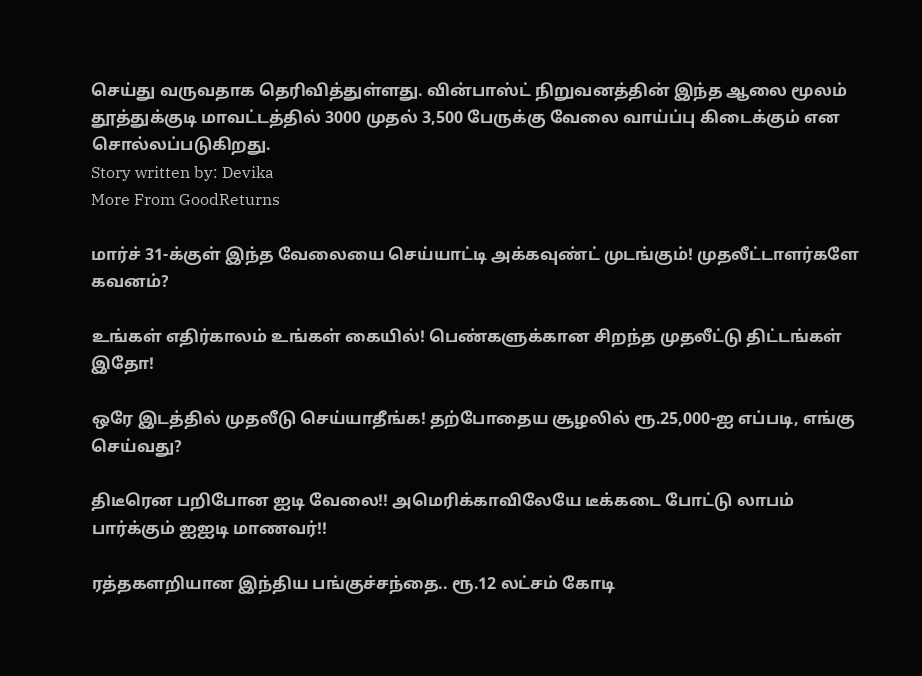செய்து வருவதாக தெரிவித்துள்ளது. வின்பாஸ்ட் நிறுவனத்தின் இந்த ஆலை மூலம் தூத்துக்குடி மாவட்டத்தில் 3000 முதல் 3,500 பேருக்கு வேலை வாய்ப்பு கிடைக்கும் என சொல்லப்படுகிறது.
Story written by: Devika
More From GoodReturns

மார்ச் 31-க்குள் இந்த வேலையை செய்யாட்டி அக்கவுண்ட் முடங்கும்! முதலீட்டாளர்களே கவனம்?

உங்கள் எதிர்காலம் உங்கள் கையில்! பெண்களுக்கான சிறந்த முதலீட்டு திட்டங்கள் இதோ!

ஒரே இடத்தில் முதலீடு செய்யாதீங்க! தற்போதைய சூழலில் ரூ.25,000-ஐ எப்படி, எங்கு செய்வது?

திடீரென பறிபோன ஐடி வேலை!! அமெரிக்காவிலேயே டீக்கடை போட்டு லாபம் பார்க்கும் ஐஐடி மாணவர்!!

ரத்தகளறியான இந்திய பங்குச்சந்தை.. ரூ.12 லட்சம் கோடி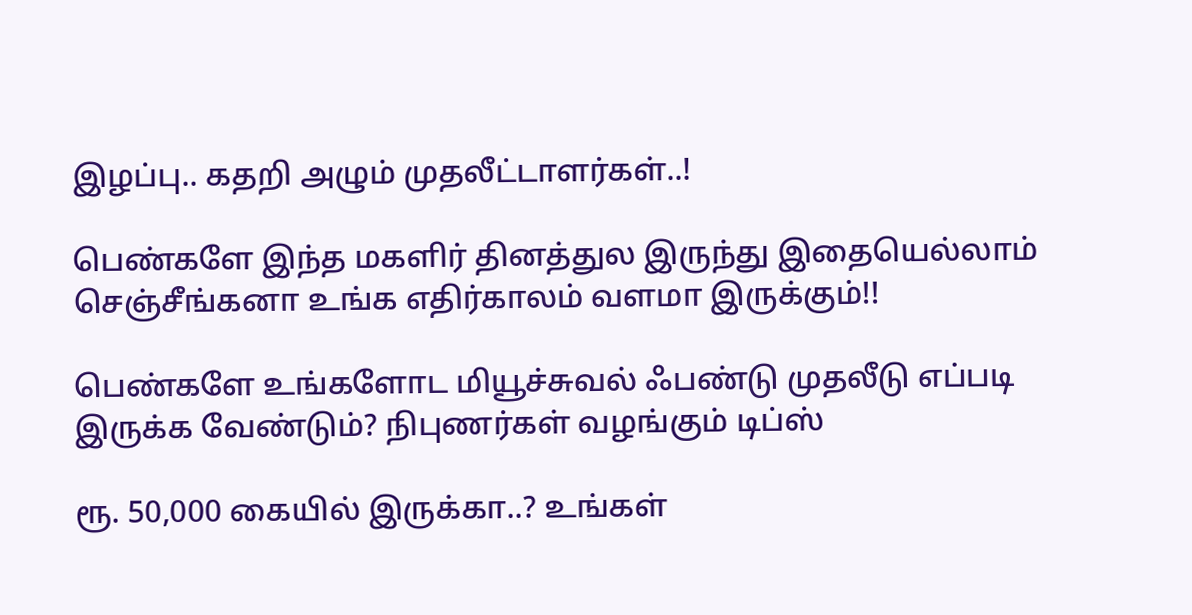இழப்பு.. கதறி அழும் முதலீட்டாளர்கள்..!

பெண்களே இந்த மகளிர் தினத்துல இருந்து இதையெல்லாம் செஞ்சீங்கனா உங்க எதிர்காலம் வளமா இருக்கும்!!

பெண்களே உங்களோட மியூச்சுவல் ஃபண்டு முதலீடு எப்படி இருக்க வேண்டும்? நிபுணர்கள் வழங்கும் டிப்ஸ்

ரூ. 50,000 கையில் இருக்கா..? உங்கள்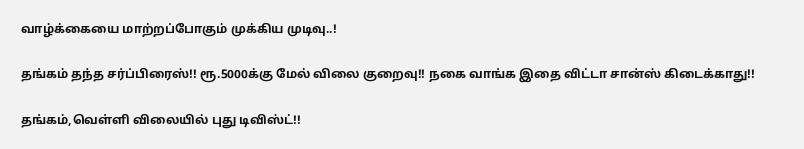வாழ்க்கையை மாற்றப்போகும் முக்கிய முடிவு..!

தங்கம் தந்த சர்ப்பிரைஸ்!! ரூ.5000க்கு மேல் விலை குறைவு!! நகை வாங்க இதை விட்டா சான்ஸ் கிடைக்காது!!

தங்கம்,வெள்ளி விலையில் புது டிவிஸ்ட்!!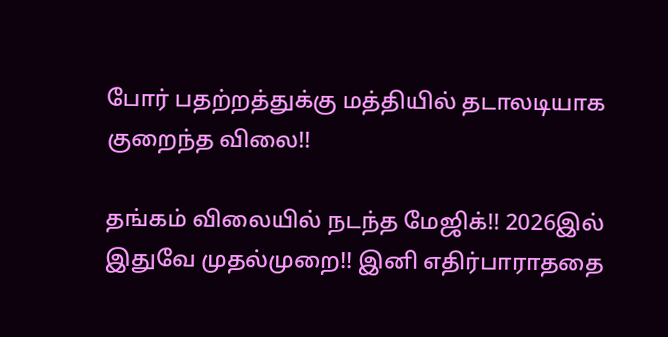போர் பதற்றத்துக்கு மத்தியில் தடாலடியாக குறைந்த விலை!!

தங்கம் விலையில் நடந்த மேஜிக்!! 2026இல் இதுவே முதல்முறை!! இனி எதிர்பாராததை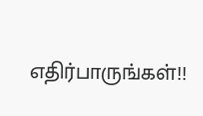எதிர்பாருங்கள்!!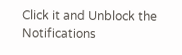Click it and Unblock the Notifications